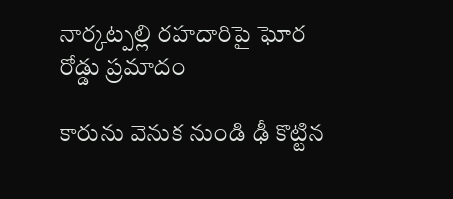నార్కట్పల్లి రహదారిపై ఘోర రోడ్డు ప్రమాదం

కారును వెనుక నుండి ఢీ కొట్టిన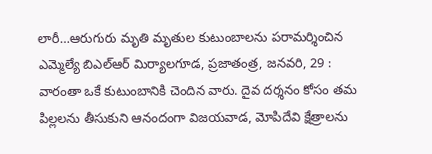లారీ…ఆరుగురు మృతి మృతుల కుటుంబాలను పరామర్శించిన ఎమ్మెల్యే బిఎల్ఆర్ మిర్యాలగూడ, ప్రజాతంత్ర, జనవరి, 29 : వారంతా ఒకే కుటుంబానికి చెందిన వారు. దైవ దర్శనం కోసం తమ పిల్లలను తీసుకుని ఆనందంగా విజయవాడ, మోపిదేవి క్షేత్రాలను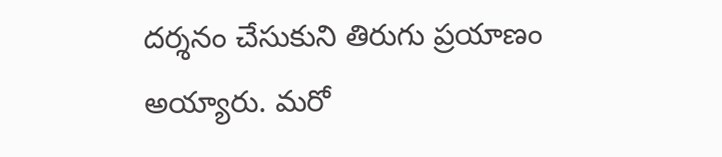దర్శనం చేసుకుని తిరుగు ప్రయాణం అయ్యారు. మరో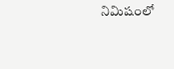నిమిషంలో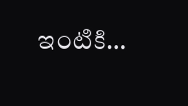ఇంటికి…